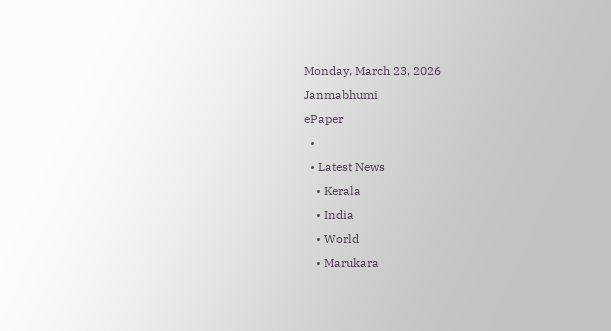Monday, March 23, 2026
Janmabhumi
ePaper
  •
  • Latest News
    • Kerala
    • India
    • World
    • Marukara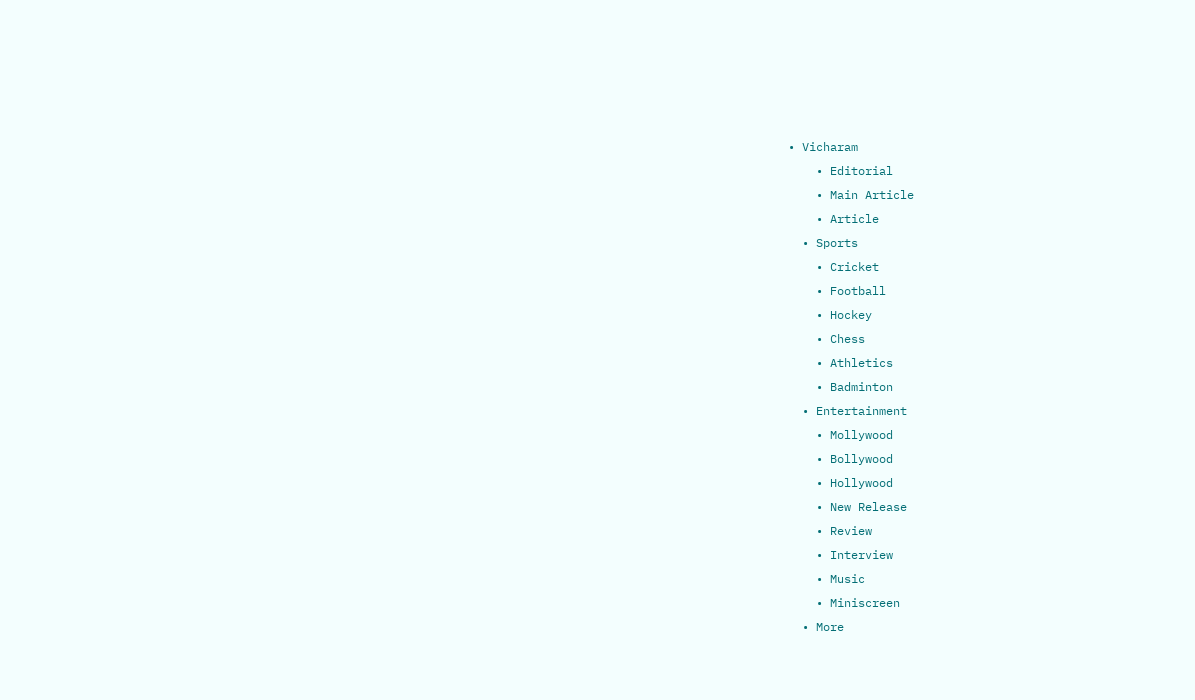• Vicharam
    • Editorial
    • Main Article
    • Article
  • Sports
    • Cricket
    • Football
    • Hockey
    • Chess
    • Athletics
    • Badminton
  • Entertainment
    • Mollywood
    • Bollywood
    • Hollywood
    • New Release
    • Review
    • Interview
    • Music
    • Miniscreen
  • More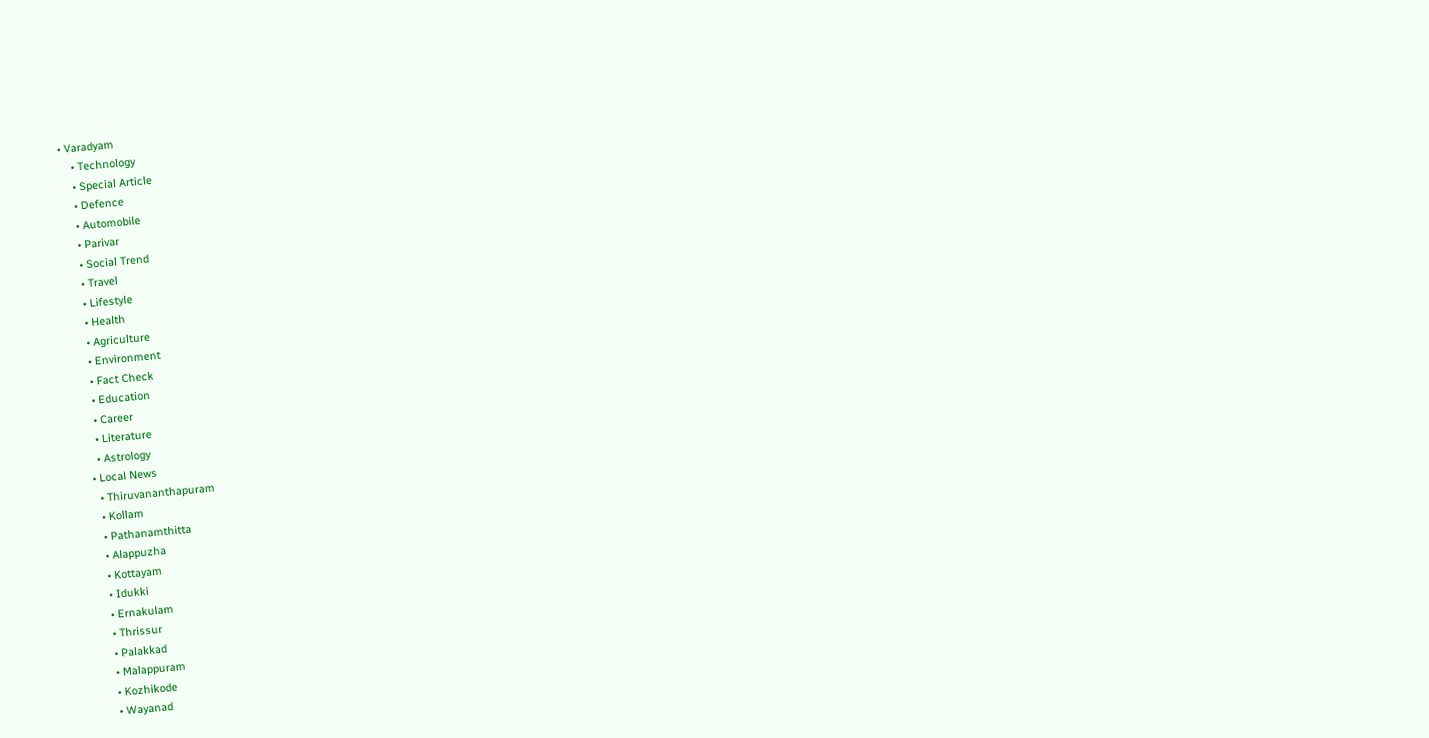• Varadyam
    • Technology
    • Special Article
    • Defence
    • Automobile
    • Parivar
    • Social Trend
    • Travel
    • Lifestyle
    • Health
    • Agriculture
    • Environment
    • Fact Check
    • Education
    • Career
    • Literature
    • Astrology
  • Local News
    • Thiruvananthapuram
    • Kollam
    • Pathanamthitta
    • Alappuzha
    • Kottayam
    • Idukki
    • Ernakulam
    • Thrissur
    • Palakkad
    • Malappuram
    • Kozhikode
    • Wayanad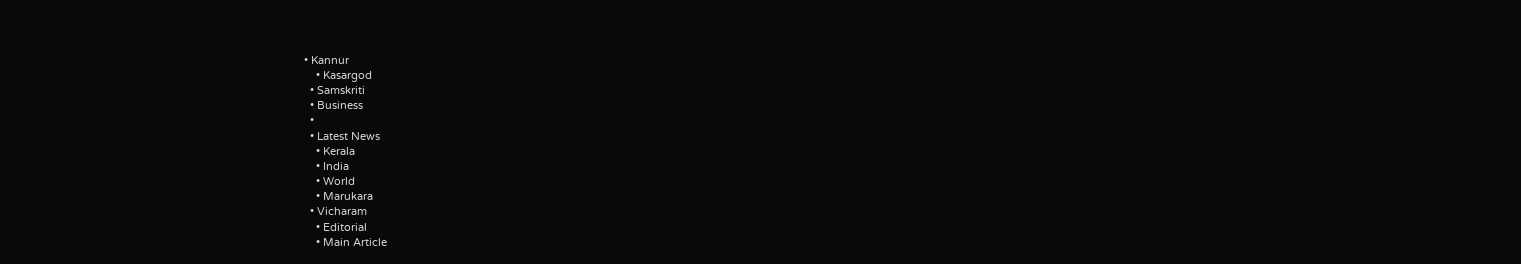• Kannur
    • Kasargod
  • Samskriti
  • Business
  •
  • Latest News
    • Kerala
    • India
    • World
    • Marukara
  • Vicharam
    • Editorial
    • Main Article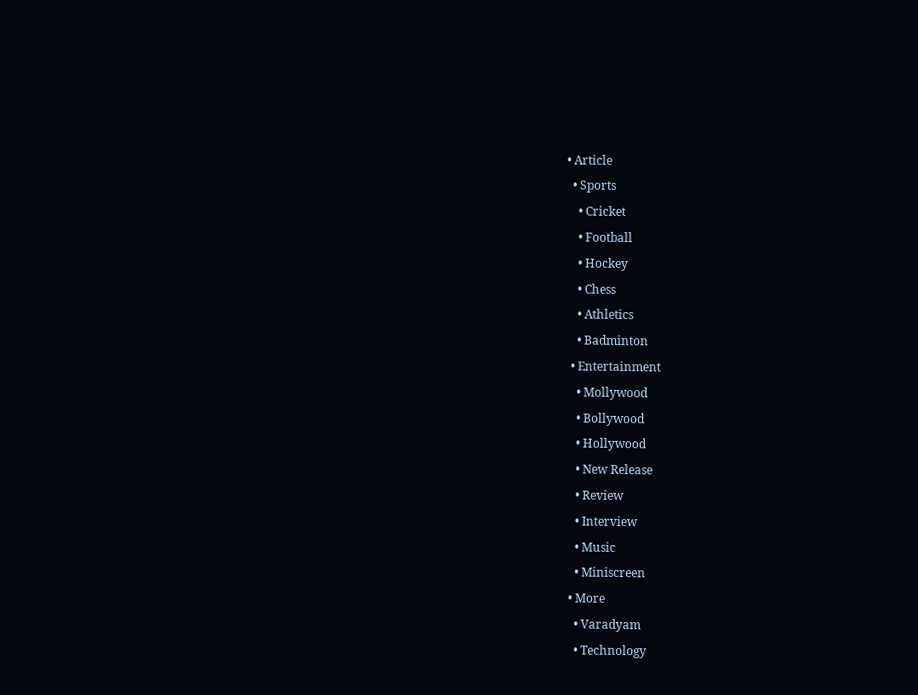• Article
  • Sports
    • Cricket
    • Football
    • Hockey
    • Chess
    • Athletics
    • Badminton
  • Entertainment
    • Mollywood
    • Bollywood
    • Hollywood
    • New Release
    • Review
    • Interview
    • Music
    • Miniscreen
  • More
    • Varadyam
    • Technology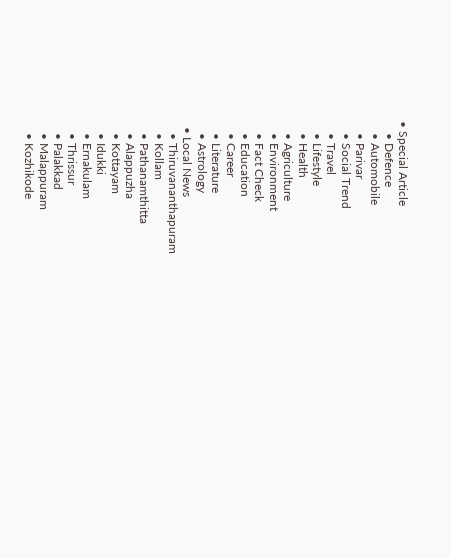• Special Article
    • Defence
    • Automobile
    • Parivar
    • Social Trend
    • Travel
    • Lifestyle
    • Health
    • Agriculture
    • Environment
    • Fact Check
    • Education
    • Career
    • Literature
    • Astrology
  • Local News
    • Thiruvananthapuram
    • Kollam
    • Pathanamthitta
    • Alappuzha
    • Kottayam
    • Idukki
    • Ernakulam
    • Thrissur
    • Palakkad
    • Malappuram
    • Kozhikode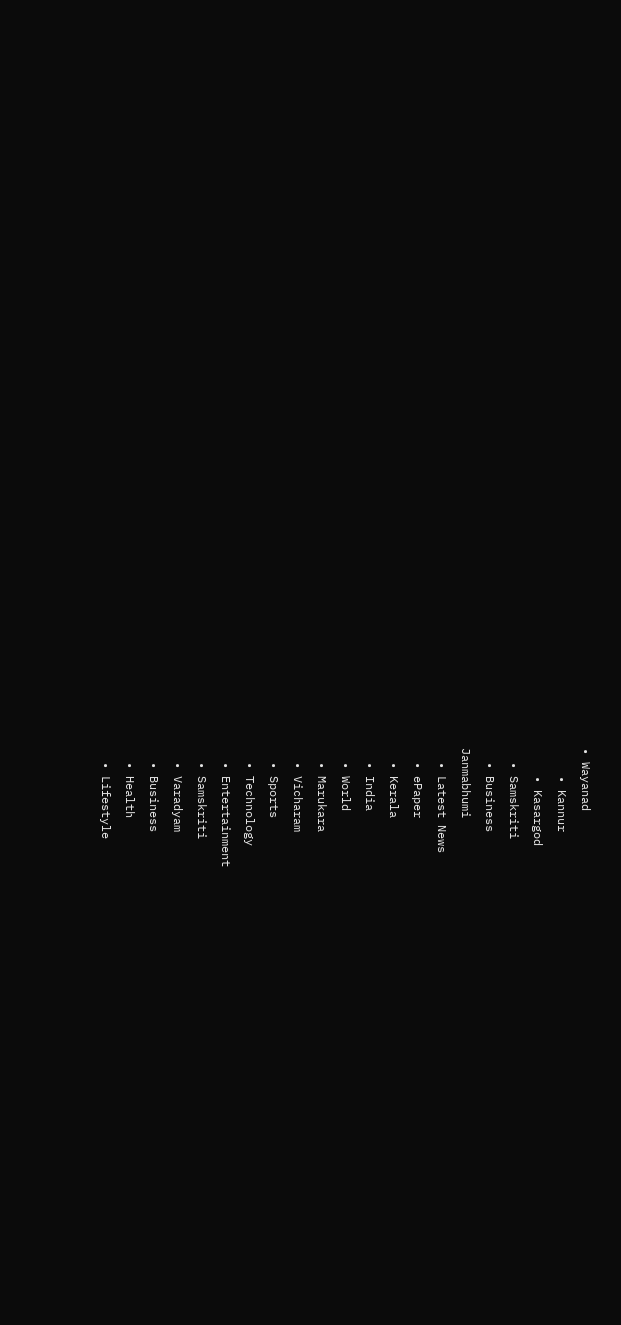• Wayanad
    • Kannur
    • Kasargod
  • Samskriti
  • Business
Janmabhumi
  • Latest News
  • ePaper
  • Kerala
  • India
  • World
  • Marukara
  • Vicharam
  • Sports
  • Technology
  • Entertainment
  • Samskriti
  • Varadyam
  • Business
  • Health
  • Lifestyle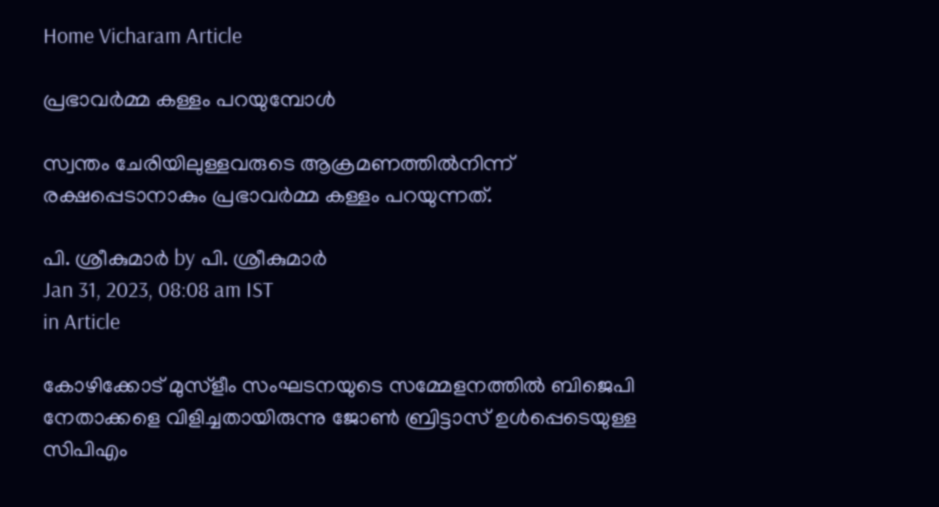Home Vicharam Article

പ്രഭാവര്‍മ്മ കള്ളം പറയുമ്പോള്‍

സ്വന്തം ചേരിയിലുള്ളവരുടെ ആക്രമണത്തില്‍നിന്ന് രക്ഷപ്പെടാനാകും പ്രഭാവര്‍മ്മ കള്ളം പറയുന്നത്.

പി. ശ്രീകുമാര്‍ by പി. ശ്രീകുമാര്‍
Jan 31, 2023, 08:08 am IST
in Article

കോഴിക്കോട് മുസ്ളീം സംഘടനയുടെ സമ്മേളനത്തില്‍ ബിജെപി നേതാക്കളെ വിളിച്ചതായിരുന്നു ജോണ്‍ ബ്രിട്ടാസ് ഉള്‍പ്പെടെയുള്ള സിപിഎം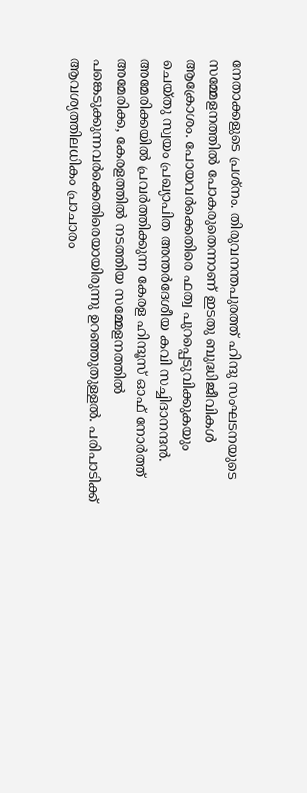നേതാക്കളുടെ പ്രശ്നം. തിരുവനന്തപുരത്ത് ഹിന്ദു സംഘടനയുടെ സമ്മേളനത്തില്‍ പോകരുതെന്നാണ് ഇടതു ബുദ്ധിജീവികള്‍ ആക്രോശം. പോയവര്‍ക്കെതിരെ ഫത്വ പുറപ്പെടുവിക്കുകയും ചെയ്തു സ്വയം പ്രഖ്യാപിത അന്തര്‍ദേശീയ കവി സച്ചിദാനന്ദന്‍. അമേരിക്കയില്‍ പ്രവര്‍ത്തിക്കുന്ന കേരള ഹിന്ദൂസ് ഓഫ് നോര്‍ത്ത് അമേരിക്ക, കേരളത്തില്‍ നടത്തിയ സമ്മേളനത്തില്‍ പങ്കെടുക്കുന്നവര്‍ക്കെതിരെയായിരുന്നു ഉറഞ്ഞുതുള്ളല്‍. പരിപാടിക്ക് ആവശ്യത്തിലധികം പ്രാചാരം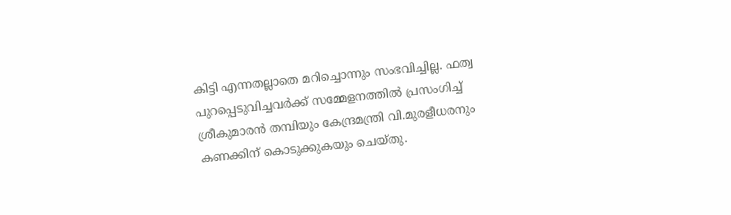കിട്ടി എന്നതല്ലാതെ മറിച്ചൊന്നും സംഭവിച്ചില്ല. ഫത്വ പുറപ്പെടുവിച്ചവര്‍ക്ക് സമ്മേളനത്തില്‍ പ്രസംഗിച്ച് ശ്രീകുമാരന്‍ തമ്പിയും കേന്ദ്രമന്ത്രി വി.മുരളീധരനും കണക്കിന് കൊടുക്കുകയും ചെയ്തു.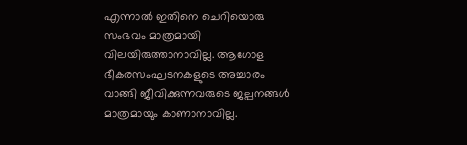എന്നാല്‍ ഇതിനെ ചെറിയൊരു സംഭവം മാത്രമായി വിലയിരുത്താനാവില്ല. ആഗോള ഭീകരസംഘടനകളുടെ അച്ചാരം വാങ്ങി ജീവിക്കുന്നവരുടെ ജല്പനങ്ങള്‍ മാത്രമായും കാണാനാവില്ല.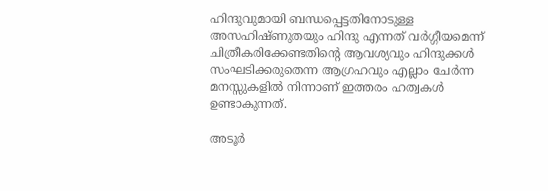ഹിന്ദുവുമായി ബന്ധപ്പെട്ടതിനോടുള്ള അസഹിഷ്ണുതയും ഹിന്ദു എന്നത് വര്‍ഗ്ഗീയമെന്ന് ചിത്രീകരിക്കേണ്ടതിന്റെ ആവശ്യവും ഹിന്ദുക്കള്‍ സംഘടിക്കരുതെന്ന ആഗ്രഹവും എല്ലാം ചേര്‍ന്ന മനസ്സുകളില്‍ നിന്നാണ് ഇത്തരം ഹത്വകള്‍ ഉണ്ടാകുന്നത്.

അടൂര്‍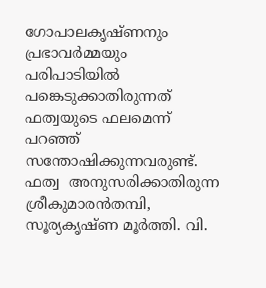ഗോപാലകൃഷ്ണനും പ്രഭാവര്‍മ്മയും പരിപാടിയില്‍ പങ്കെടുക്കാതിരുന്നത് ഫത്വയുടെ ഫലമെന്ന് പറഞ്ഞ് സന്തോഷിക്കുന്നവരുണ്ട്. ഫത്വ  അനുസരിക്കാതിരുന്ന ശ്രീകുമാരന്‍തമ്പി, സൂര്യകൃഷ്ണ മൂര്‍ത്തി. വി.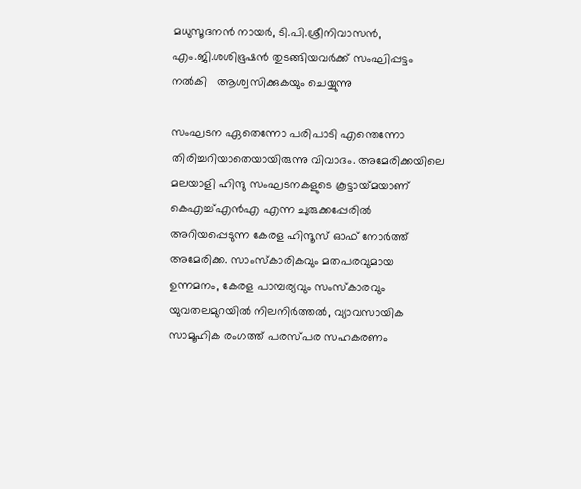മധുസൂദനന്‍ നായര്‍, ടി.പി.ശ്രീനിവാസന്‍, എം.ജി.ശശിഭൂഷന്‍ തുടങ്ങിയവര്‍ക്ക് സംഘിപ്പട്ടം നല്‍കി   ആശ്വസിക്കുകയും ചെയ്യുന്നു

സംഘടന ഏതെന്നോ പരിപാടി എന്തെന്നോ തിരിച്ചറിയാതെയായിരുന്നു വിവാദം. അമേരിക്കയിലെ മലയാളി ഹിന്ദു സംഘടനകളുടെ കൂട്ടായ്‌മയാണ് കെഎച്ച്എന്‍എ എന്ന ചുരുക്കപ്പേരില്‍ അറിയപ്പെടുന്ന കേരള ഹിന്ദൂസ് ഓഫ് നോര്‍ത്ത് അമേരിക്ക. സാംസ്‌കാരികവും മതപരവുമായ ഉന്നമനം, കേരള പാമ്പര്യവും സംസ്‌കാരവും യുവതലമുറയില്‍ നിലനിര്‍ത്തല്‍, വ്യാവസായിക സാമൂഹിക രംഗത്ത് പരസ്പര സഹകരണം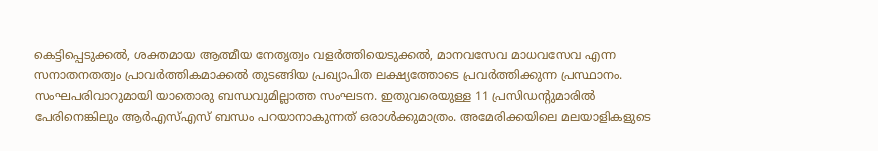കെട്ടിപ്പെടുക്കല്‍, ശക്തമായ ആത്മീയ നേതൃത്വം വളര്‍ത്തിയെടുക്കല്‍, മാനവസേവ മാധവസേവ എന്ന സനാതനതത്വം പ്രാവര്‍ത്തികമാക്കല്‍ തുടങ്ങിയ പ്രഖ്യാപിത ലക്ഷ്യത്തോടെ പ്രവര്‍ത്തിക്കുന്ന പ്രസ്ഥാനം. സംഘപരിവാറുമായി യാതൊരു ബന്ധവുമില്ലാത്ത സംഘടന. ഇതുവരെയുള്ള 11 പ്രസിഡന്റുമാരില്‍ പേരിനെങ്കിലും ആര്‍എസ്എസ് ബന്ധം പറയാനാകുന്നത് ഒരാള്‍ക്കുമാത്രം. അമേരിക്കയിലെ മലയാളികളുടെ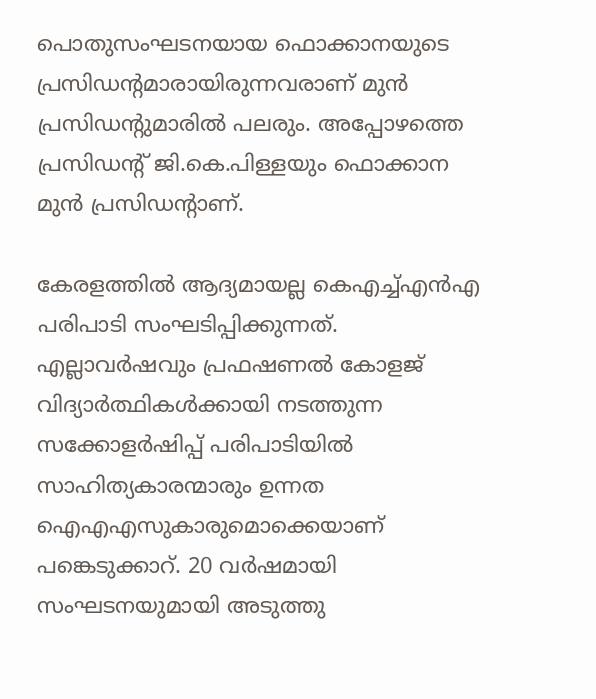പൊതുസംഘടനയായ ഫൊക്കാനയുടെ പ്രസിഡന്റമാരായിരുന്നവരാണ് മുന്‍ പ്രസിഡന്റുമാരില്‍ പലരും. അപ്പോഴത്തെ പ്രസിഡന്റ് ജി.കെ.പിള്ളയും ഫൊക്കാന മുന്‍ പ്രസിഡന്റാണ്.

കേരളത്തില്‍ ആദ്യമായല്ല കെഎച്ച്എന്‍എ പരിപാടി സംഘടിപ്പിക്കുന്നത്. എല്ലാവര്‍ഷവും പ്രഫഷണല്‍ കോളജ് വിദ്യാര്‍ത്ഥികള്‍ക്കായി നടത്തുന്ന സക്കോളര്‍ഷിപ്പ് പരിപാടിയില്‍  സാഹിത്യകാരന്മാരും ഉന്നത ഐഎഎസുകാരുമൊക്കെയാണ് പങ്കെടുക്കാറ്. 20 വര്‍ഷമായി സംഘടനയുമായി അടുത്തു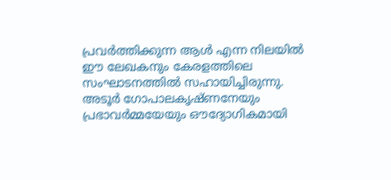പ്രവര്‍ത്തിക്കുന്ന ആള്‍ എന്ന നിലയില്‍ ഈ ലേഖകനും കേരളത്തിലെ സംഘാടനത്തില്‍ സഹായിച്ചിരുന്നു. അടൂര്‍ ഗോപാലകൃഷ്ണനേയും  പ്രഭാവര്‍മ്മയേയും ഔദ്യോഗികമായി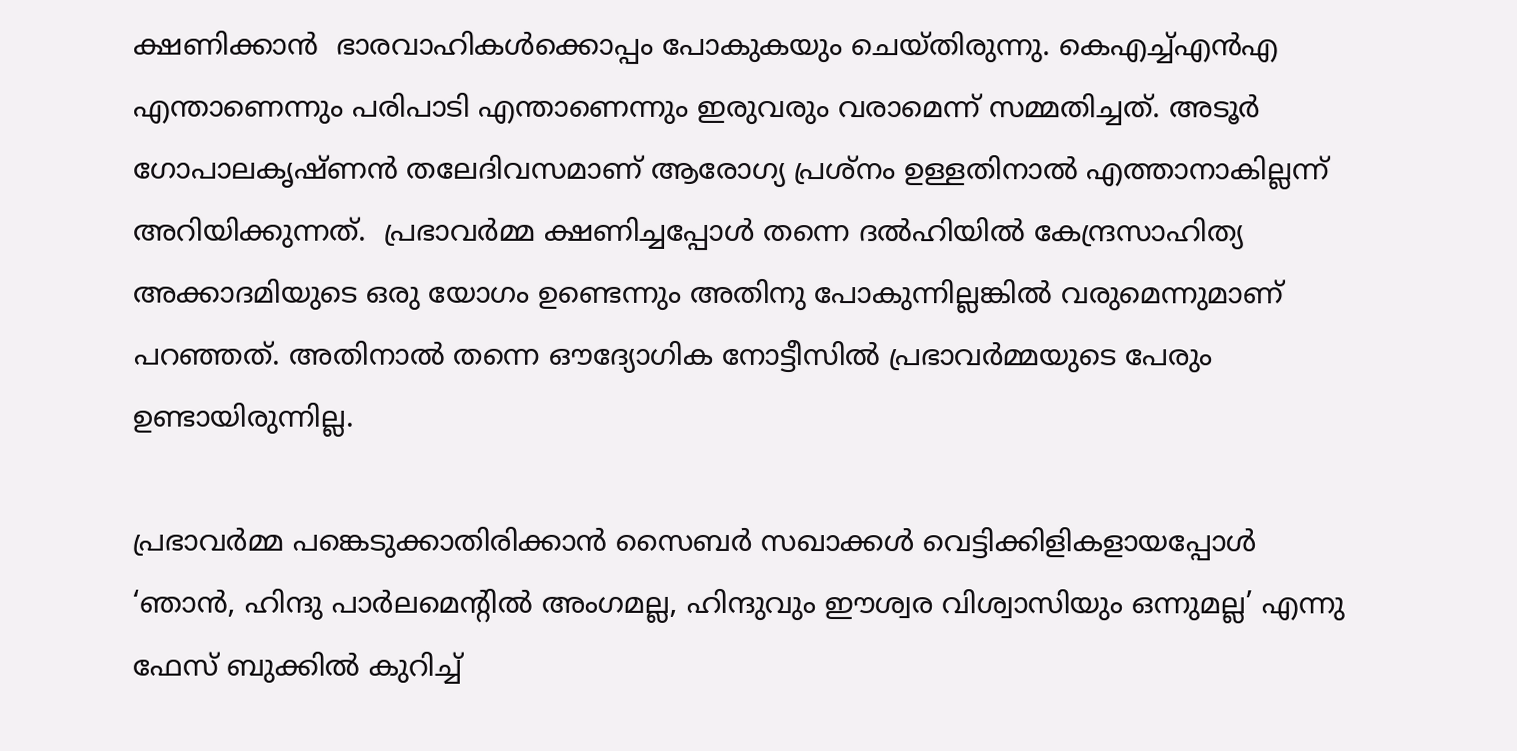ക്ഷണിക്കാന്‍  ഭാരവാഹികള്‍ക്കൊപ്പം പോകുകയും ചെയ്തിരുന്നു. കെഎച്ച്എന്‍എ എന്താണെന്നും പരിപാടി എന്താണെന്നും ഇരുവരും വരാമെന്ന് സമ്മതിച്ചത്. അടൂര്‍ ഗോപാലകൃഷ്ണന്‍ തലേദിവസമാണ് ആരോഗ്യ പ്രശ്നം ഉള്ളതിനാല്‍ എത്താനാകില്ലന്ന് അറിയിക്കുന്നത്.  പ്രഭാവര്‍മ്മ ക്ഷണിച്ചപ്പോള്‍ തന്നെ ദല്‍ഹിയില്‍ കേന്ദ്രസാഹിത്യ അക്കാദമിയുടെ ഒരു യോഗം ഉണ്ടെന്നും അതിനു പോകുന്നില്ലങ്കില്‍ വരുമെന്നുമാണ് പറഞ്ഞത്. അതിനാല്‍ തന്നെ ഔദ്യോഗിക നോട്ടീസില്‍ പ്രഭാവര്‍മ്മയുടെ പേരും ഉണ്ടായിരുന്നില്ല.

പ്രഭാവര്‍മ്മ പങ്കെടുക്കാതിരിക്കാന്‍ സൈബര്‍ സഖാക്കള്‍ വെട്ടിക്കിളികളായപ്പോള്‍ ‘ഞാന്‍, ഹിന്ദു പാര്‍ലമെന്റില്‍ അംഗമല്ല, ഹിന്ദുവും ഈശ്വര വിശ്വാസിയും ഒന്നുമല്ല’ എന്നു  ഫേസ് ബുക്കില്‍ കുറിച്ച്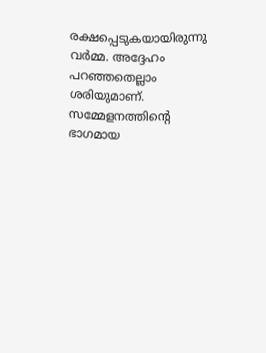രക്ഷപ്പെടുകയായിരുന്നു വര്‍മ്മ. അദ്ദേഹം പറഞ്ഞതെല്ലാം ശരിയുമാണ്. സമ്മേളനത്തിന്റെ ഭാഗമായ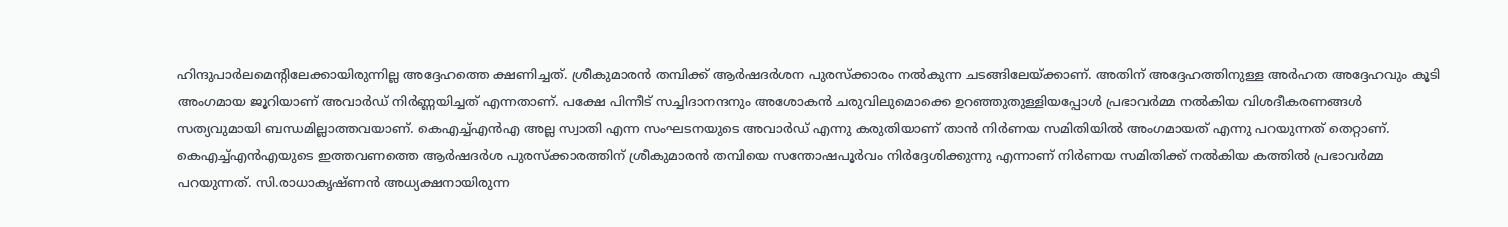ഹിന്ദുപാര്‍ലമെന്റിലേക്കായിരുന്നില്ല അദ്ദേഹത്തെ ക്ഷണിച്ചത്. ശ്രീകുമാരന്‍ തമ്പിക്ക് ആര്‍ഷദര്‍ശന പുരസ്‌ക്കാരം നല്‍കുന്ന ചടങ്ങിലേയ്‌ക്കാണ്. അതിന് അദ്ദേഹത്തിനുള്ള അര്‍ഹത അദ്ദേഹവും കൂടി അംഗമായ ജൂറിയാണ് അവാര്‍ഡ് നിര്‍ണ്ണയിച്ചത് എന്നതാണ്. പക്ഷേ പിന്നീട് സച്ചിദാനന്ദനും അശോകന്‍ ചരുവിലുമൊക്കെ ഉറഞ്ഞുതുള്ളിയപ്പോള്‍ പ്രഭാവര്‍മ്മ നല്‍കിയ വിശദീകരണങ്ങള്‍ സത്യവുമായി ബന്ധമില്ലാത്തവയാണ്. കെഎച്ച്എന്‍എ അല്ല സ്വാതി എന്ന സംഘടനയുടെ അവാര്‍ഡ് എന്നു കരുതിയാണ് താന്‍ നിര്‍ണയ സമിതിയില്‍ അംഗമായത് എന്നു പറയുന്നത് തെറ്റാണ്. കെഎച്ച്എന്‍എയുടെ ഇത്തവണത്തെ ആര്‍ഷദര്‍ശ പുരസ്‌ക്കാരത്തിന് ശ്രീകുമാരന്‍ തമ്പിയെ സന്തോഷപൂര്‍വം നിര്‍ദ്ദേശിക്കുന്നു എന്നാണ് നിര്‍ണയ സമിതിക്ക് നല്‍കിയ കത്തില്‍ പ്രഭാവര്‍മ്മ പറയുന്നത്. സി.രാധാകൃഷ്ണന്‍ അധ്യക്ഷനായിരുന്ന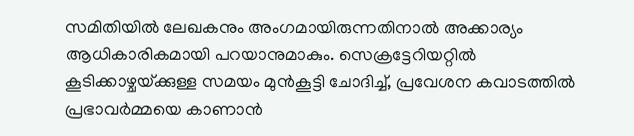സമിതിയില്‍ ലേഖകനും അംഗമായിരുന്നതിനാല്‍ അക്കാര്യം ആധികാരികമായി പറയാനുമാകും. സെക്രട്ടേറിയറ്റില്‍ കൂടിക്കാഴ്ചയ്‌ക്കുള്ള സമയം മുന്‍കൂട്ടി ചോദിച്ച്, പ്രവേശന കവാടത്തില്‍ പ്രഭാവര്‍മ്മയെ കാണാന്‍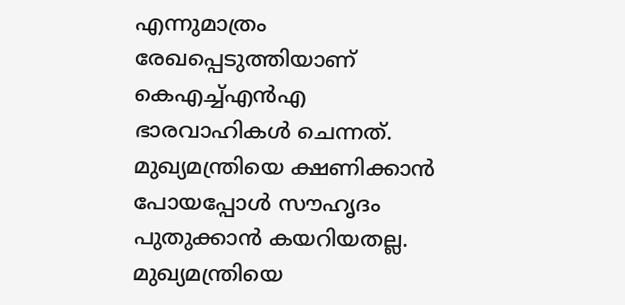എന്നുമാത്രം രേഖപ്പെടുത്തിയാണ് കെഎച്ച്എന്‍എ ഭാരവാഹികള്‍ ചെന്നത്.  മുഖ്യമന്ത്രിയെ ക്ഷണിക്കാന്‍ പോയപ്പോള്‍ സൗഹൃദം പുതുക്കാന്‍ കയറിയതല്ല. മുഖ്യമന്ത്രിയെ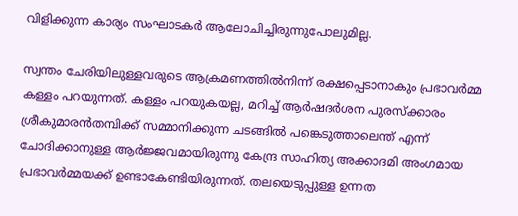വിളിക്കുന്ന കാര്യം സംഘാടകര്‍ ആലോചിച്ചിരുന്നുപോലുമില്ല.

സ്വന്തം ചേരിയിലുള്ളവരുടെ ആക്രമണത്തില്‍നിന്ന് രക്ഷപ്പെടാനാകും പ്രഭാവര്‍മ്മ കള്ളം പറയുന്നത്. കള്ളം പറയുകയല്ല, മറിച്ച് ആര്‍ഷദര്‍ശന പുരസ്‌ക്കാരം ശ്രീകുമാരന്‍തമ്പിക്ക് സമ്മാനിക്കുന്ന ചടങ്ങില്‍ പങ്കെടുത്താലെന്ത് എന്ന് ചോദിക്കാനുള്ള ആര്‍ജ്ജവമായിരുന്നു കേന്ദ്ര സാഹിത്യ അക്കാദമി അംഗമായ പ്രഭാവര്‍മ്മയക്ക് ഉണ്ടാകേണ്ടിയിരുന്നത്. തലയെടുപ്പുള്ള ഉന്നത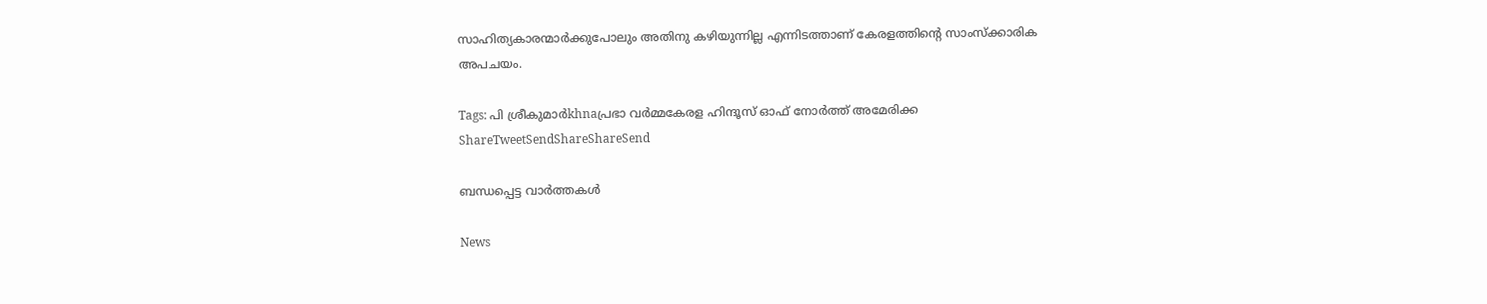സാഹിത്യകാരന്മാര്‍ക്കുപോലും അതിനു കഴിയുന്നില്ല എന്നിടത്താണ് കേരളത്തിന്റെ സാംസ്‌ക്കാരിക അപചയം.

Tags: പി ശ്രീകുമാര്‍khnaപ്രഭാ വര്‍മ്മകേരള ഹിന്ദൂസ് ഓഫ് നോര്‍ത്ത് അമേരിക്ക
ShareTweetSendShareShareSend

ബന്ധപ്പെട്ട വാര്‍ത്തകള്‍

News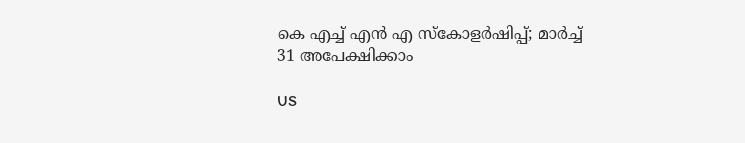കെ എച്ച് എന്‍ എ സ്‌കോളര്‍ഷിപ്പ്; മാര്‍ച്ച് 31 അപേക്ഷിക്കാം

US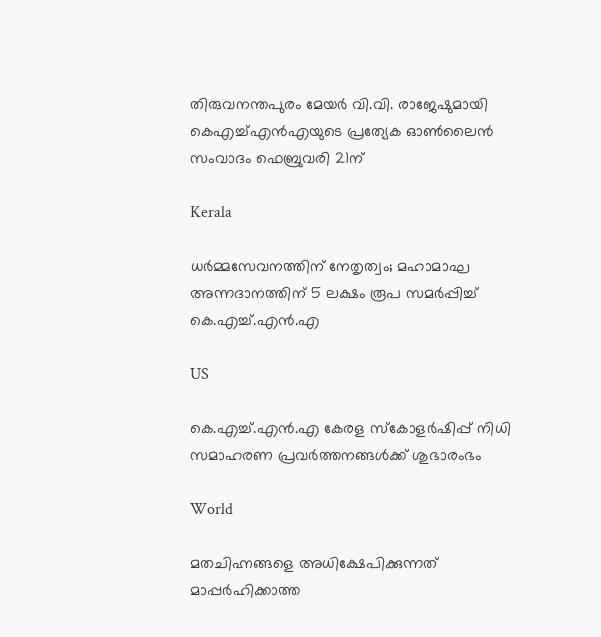തിരുവനന്തപുരം മേയർ വി.വി. രാജേഷുമായി കെഎച്ച്എൻഎയുടെ പ്രത്യേക ഓൺലൈൻ സംവാദം ഫെബ്രുവരി 21ന്

Kerala

ധർമ്മസേവനത്തിന് നേതൃത്വം; മഹാമാഘ അന്നദാനത്തിന് 5 ലക്ഷം രൂപ സമർപ്പിച്ച് കെ.എച്ച്.എൻ.എ

US

കെ.എച്ച്.എൻ.എ കേരള സ്കോളർഷിപ്പ് നിധി സമാഹരണ പ്രവർത്തനങ്ങൾക്ക് ശുഭാരംഭം

World

മതചിഹ്നങ്ങളെ അധിക്ഷേപിക്കുന്നത് മാപ്പർഹിക്കാത്ത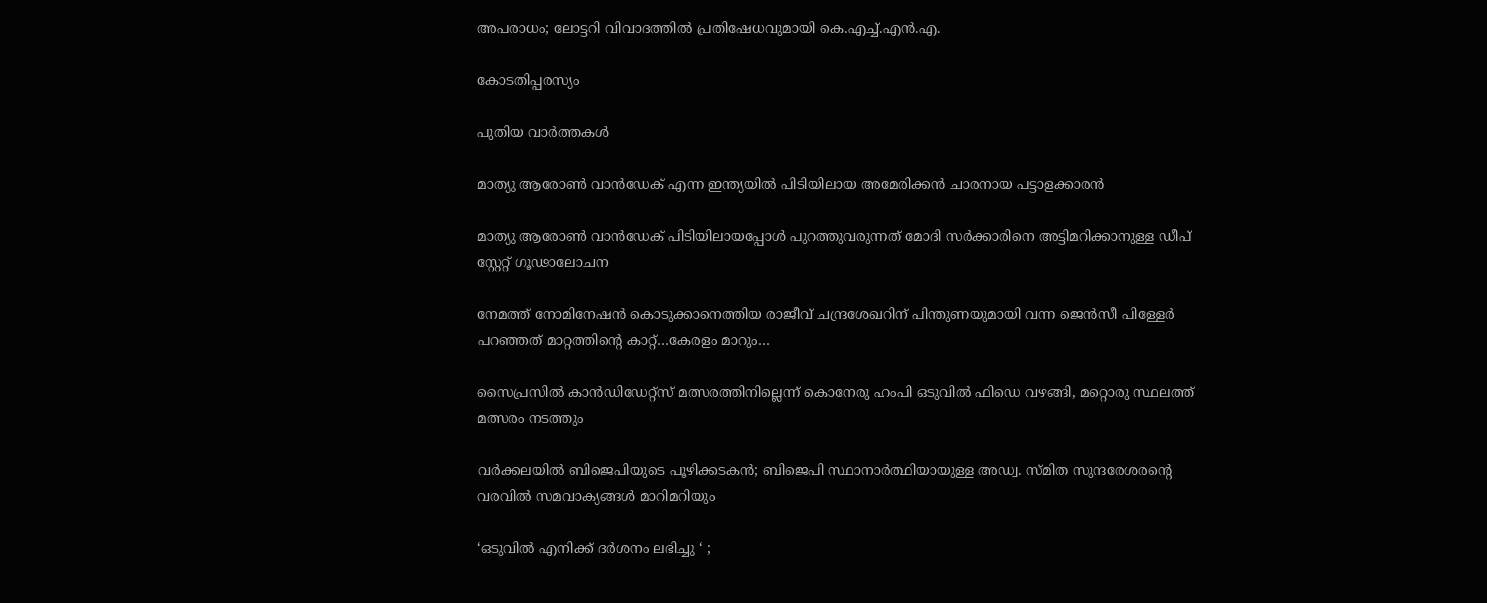അപരാധം; ലോട്ടറി വിവാദത്തിൽ പ്രതിഷേധവുമായി കെ.എച്ച്.എൻ.എ.

കോടതിപ്പരസ്യം

പുതിയ വാര്‍ത്തകള്‍

മാത്യു ആരോണ്‍ വാന്‍ഡേക് എന്ന ഇന്ത്യയില്‍ പിടിയിലായ അമേരിക്കന്‍ ചാരനായ പട്ടാളക്കാരന്‍

മാത്യു ആരോണ്‍ വാന്‍ഡേക് പിടിയിലായപ്പോള്‍ പുറത്തുവരുന്നത് മോദി സര്‍ക്കാരിനെ അട്ടിമറിക്കാനുള്ള ഡീപ് സ്റ്റേറ്റ് ഗൂഢാലോചന

നേമത്ത് നോമിനേഷന്‍ കൊടുക്കാനെത്തിയ രാജീവ് ചന്ദ്രശേഖറിന് പിന്തുണയുമായി വന്ന ജെന്‍സീ പിള്ളേര്‍ പറഞ്ഞത് മാറ്റത്തിന്റെ കാറ്റ്…കേരളം മാറും…

സൈപ്രസില്‍ കാന്‍ഡിഡേറ്റ്സ് മത്സരത്തിനില്ലെന്ന് കൊനേരു ഹംപി ഒടുവില്‍ ഫിഡെ വഴങ്ങി, മറ്റൊരു സ്ഥലത്ത് മത്സരം നടത്തും

വർക്കലയില്‍ ബിജെപിയുടെ പൂഴിക്കടകന്‍; ബിജെപി സ്ഥാനാർത്ഥിയായുള്ള അഡ്വ. സ്മിത സുന്ദരേശരന്റെ വരവില്‍ സമവാക്യങ്ങള്‍ മാറിമറിയും

‘ഒടുവിൽ എനിക്ക് ദർശനം ലഭിച്ചു ‘ ;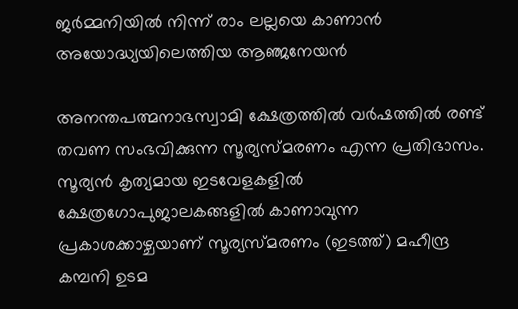ജർമ്മനിയിൽ നിന്ന് രാം ലല്ലയെ കാണാൻ അയോദ്ധ്യയിലെത്തിയ ആഞ്ജനേയൻ

അനന്തപത്മനാഭസ്വാമി ക്ഷേത്രത്തില്‍ വര്‍ഷത്തില്‍ രണ്ട് തവണ സംഭവിക്കുന്ന സൂര്യസ്മരണം എന്ന പ്രതിഭാസം. സൂര്യന്‍ കൃത്യമായ ഇടവേളകളില്‍ ക്ഷേത്രഗോപുജാലകങ്ങളില്‍ കാണാവുന്ന പ്രകാശക്കാഴ്ചയാണ് സൂര്യസ്മരണം (ഇടത്ത്) മഹീന്ദ്ര കമ്പനി ഉടമ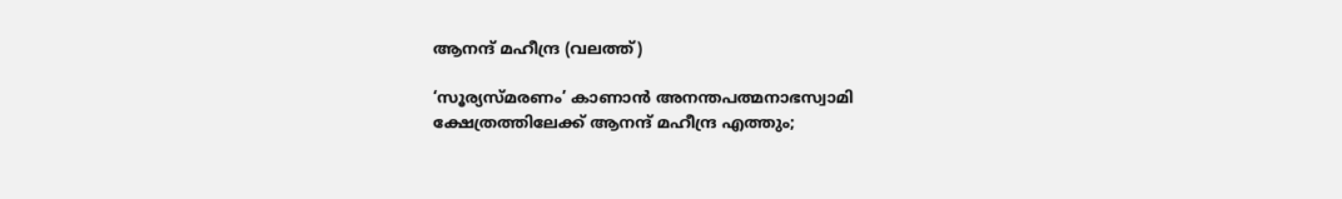ആനന്ദ് മഹീന്ദ്ര (വലത്ത്)

‘സൂര്യസ്മരണം’ കാണാന്‍ അനന്തപത്മനാഭസ്വാമി ക്ഷേത്രത്തിലേക്ക് ആനന്ദ് മഹീന്ദ്ര എത്തും;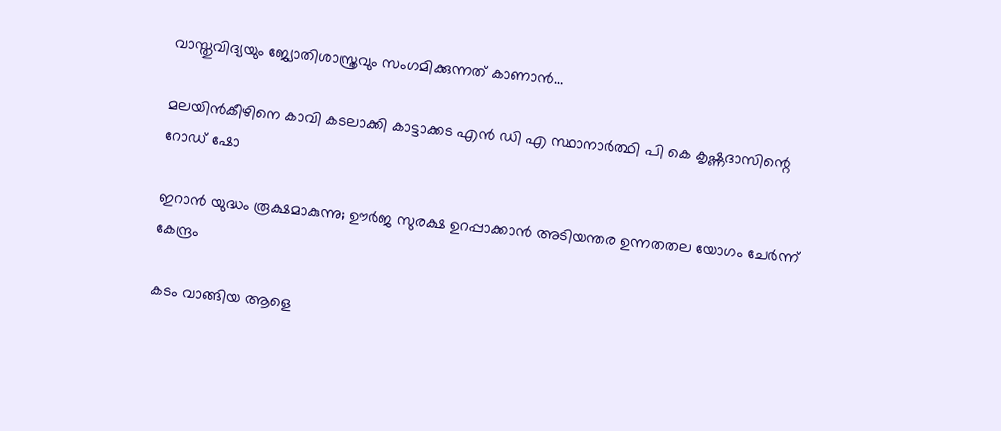വാസ്തുവിദ്യയും ജ്യോതിശാസ്ത്രവും സംഗമിക്കുന്നത് കാണാന്‍…

മലയിന്‍കീഴിനെ കാവി കടലാക്കി കാട്ടാക്കട എന്‍ ഡി എ സ്ഥാനാര്‍ത്ഥി പി കെ കൃഷ്ണദാസിന്റെ റോഡ് ഷോ

ഇറാന്‍ യുദ്ധം രൂക്ഷമാകുന്നു; ഊർജ സുരക്ഷ ഉറപ്പാക്കാൻ അടിയന്തര ഉന്നതതല യോഗം ചേർന്ന് കേന്ദ്രം

കടം വാങ്ങിയ ആളെ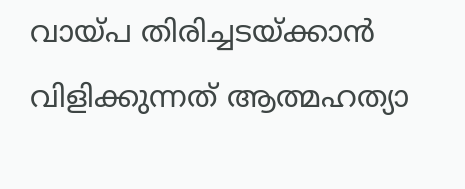വായ്‌പ തിരിച്ചടയ്‌ക്കാൻ വിളിക്കുന്നത് ആത്മഹത്യാ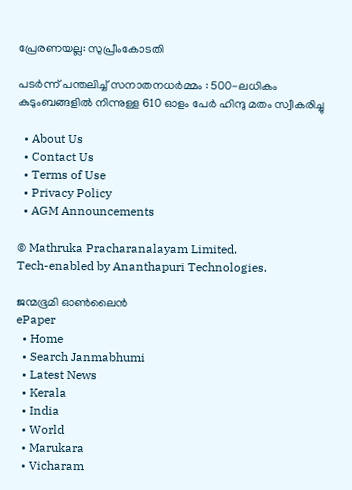പ്രേരണയല്ല: സുപ്രീംകോടതി

പടർന്ന് പന്തലിച്ച് സനാതനധർമ്മം : 500-ലധികം കുടുംബങ്ങളിൽ നിന്നുള്ള 610 ഓളം പേർ ഹിന്ദു മതം സ്വീകരിച്ചു

  • About Us
  • Contact Us
  • Terms of Use
  • Privacy Policy
  • AGM Announcements

© Mathruka Pracharanalayam Limited.
Tech-enabled by Ananthapuri Technologies.

ജന്മഭൂമി ഓണ്‍ലൈന്‍
ePaper
  • Home
  • Search Janmabhumi
  • Latest News
  • Kerala
  • India
  • World
  • Marukara
  • Vicharam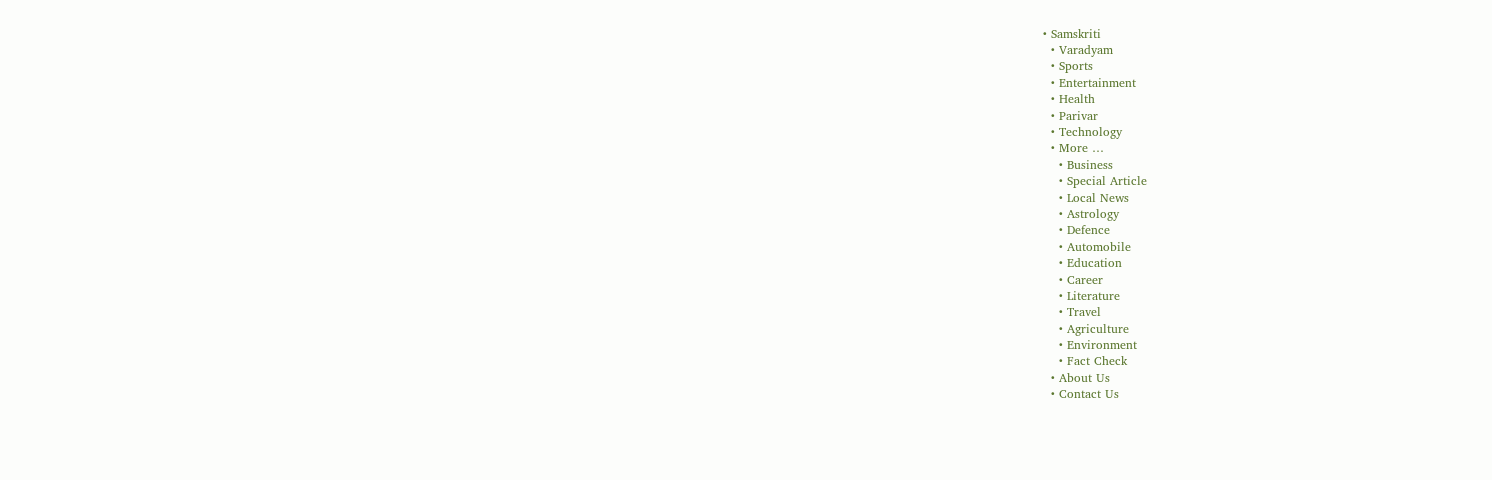• Samskriti
  • Varadyam
  • Sports
  • Entertainment
  • Health
  • Parivar
  • Technology
  • More …
    • Business
    • Special Article
    • Local News
    • Astrology
    • Defence
    • Automobile
    • Education
    • Career
    • Literature
    • Travel
    • Agriculture
    • Environment
    • Fact Check
  • About Us
  • Contact Us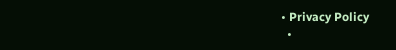• Privacy Policy
  •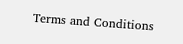Terms and Conditions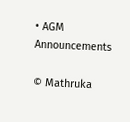• AGM Announcements

© Mathruka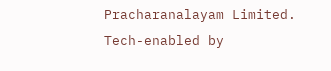Pracharanalayam Limited.
Tech-enabled by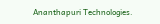Ananthapuri Technologies.